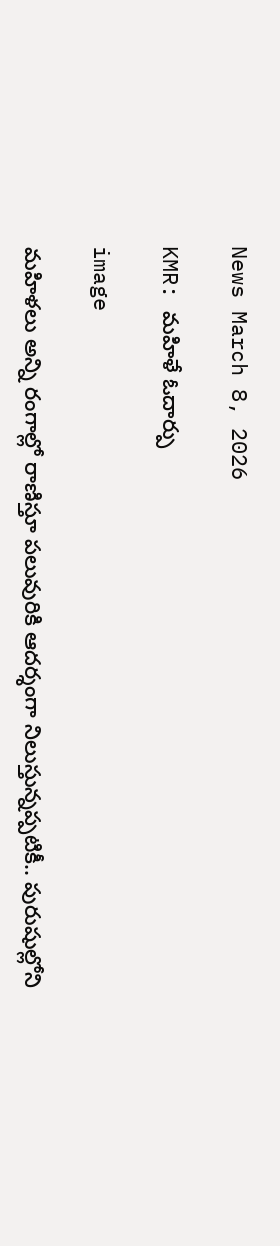News March 8, 2026

KMR: మహిళే ఓదార్పు

image

మహిళలు అన్ని రంగాల్లో రాణిస్తూ పలువురికి ఆదర్శంగా నిలుస్తున్నప్పటికీ.. పురుషుల్లోని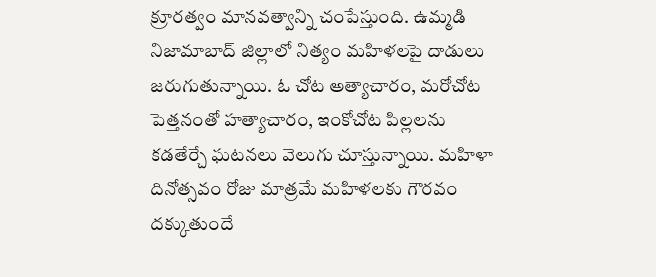క్రూరత్వం మానవత్వాన్ని చంపేస్తుంది. ఉమ్మడి నిజామాబాద్ జిల్లాలో నిత్యం మహిళలపై దాడులు జరుగుతున్నాయి. ఓ చోట అత్యాచారం, మరోచోట పెత్తనంతో హత్యాచారం, ఇంకోచోట పిల్లలను కడతేర్చే ఘటనలు వెలుగు చూస్తున్నాయి. మహిళా దినోత్సవం రోజు మాత్రమే మహిళలకు గౌరవం దక్కుతుందే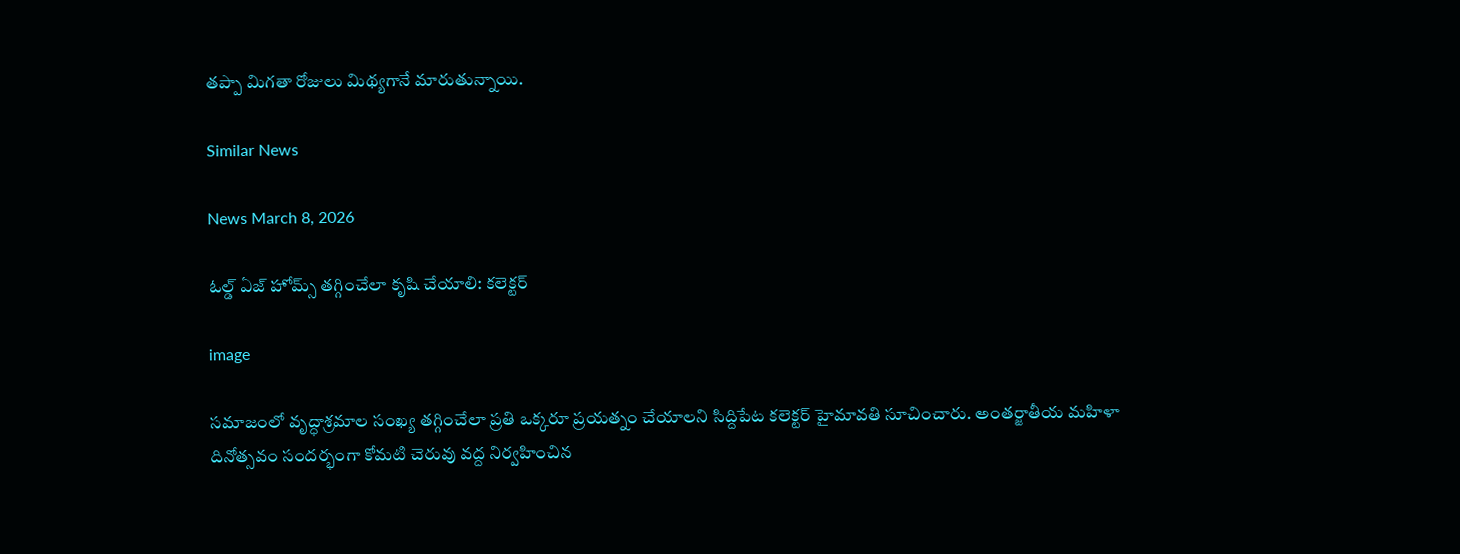తప్పా మిగతా రోజులు మిథ్యగానే మారుతున్నాయి.

Similar News

News March 8, 2026

ఓల్డ్ ఏజ్ హోమ్స్ తగ్గించేలా కృషి చేయాలి: కలెక్టర్

image

సమాజంలో వృద్ధాశ్రమాల సంఖ్య తగ్గించేలా ప్రతి ఒక్కరూ ప్రయత్నం చేయాలని సిద్దిపేట కలెక్టర్ హైమావతి సూచించారు. అంతర్జాతీయ మహిళా దినోత్సవం సందర్భంగా కోమటి చెరువు వద్ద నిర్వహించిన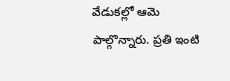వేడుకల్లో ఆమె పాల్గొన్నారు. ప్రతి ఇంటి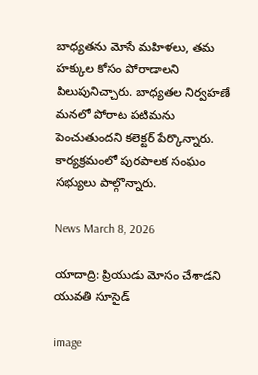బాధ్యతను మోసే మహిళలు, తమ హక్కుల కోసం పోరాడాలని పిలుపునిచ్చారు. బాధ్యతల నిర్వహణే మనలో పోరాట పటిమను పెంచుతుందని కలెక్టర్ పేర్కొన్నారు. కార్యక్రమంలో పురపాలక సంఘం సభ్యులు పాల్గొన్నారు.

News March 8, 2026

యాదాద్రి: ప్రియుడు మోసం చేశాడని యువతి సూసైడ్

image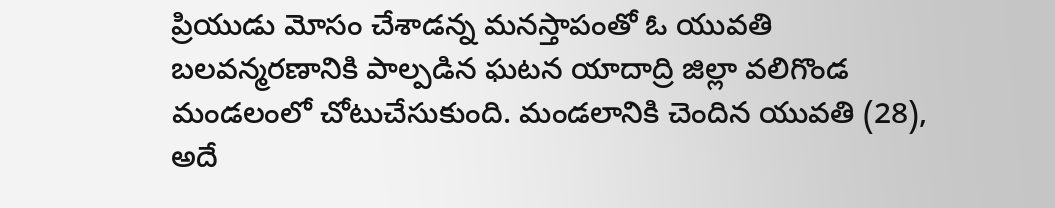ప్రియుడు మోసం చేశాడన్న మనస్తాపంతో ఓ యువతి బలవన్మరణానికి పాల్పడిన ఘటన యాదాద్రి జిల్లా వలిగొండ మండలంలో చోటుచేసుకుంది. మండలానికి చెందిన యువతి (28), అదే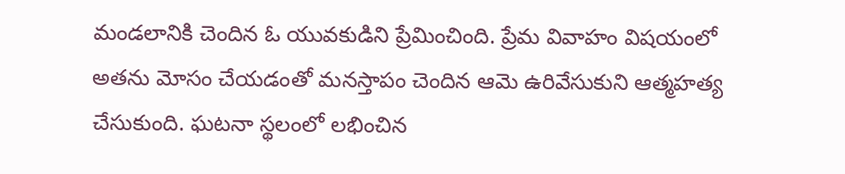మండలానికి చెందిన ఓ యువకుడిని ప్రేమించింది. ప్రేమ వివాహం విషయంలో అతను మోసం చేయడంతో మనస్తాపం చెందిన ఆమె ఉరివేసుకుని ఆత్మహత్య చేసుకుంది. ఘటనా స్థలంలో లభించిన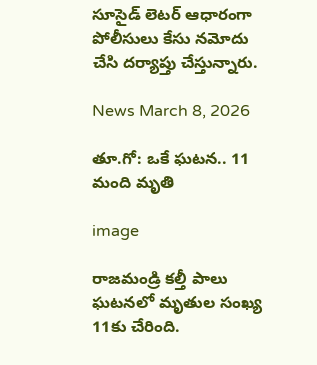సూసైడ్ లెటర్ ఆధారంగా పోలీసులు కేసు నమోదు చేసి దర్యాప్తు చేస్తున్నారు.

News March 8, 2026

తూ.గో: ఒకే ఘటన.. 11 మంది మృతి

image

రాజమండ్రి కల్తీ పాలు ఘటనలో మృతుల సంఖ్య 11కు చేరింది.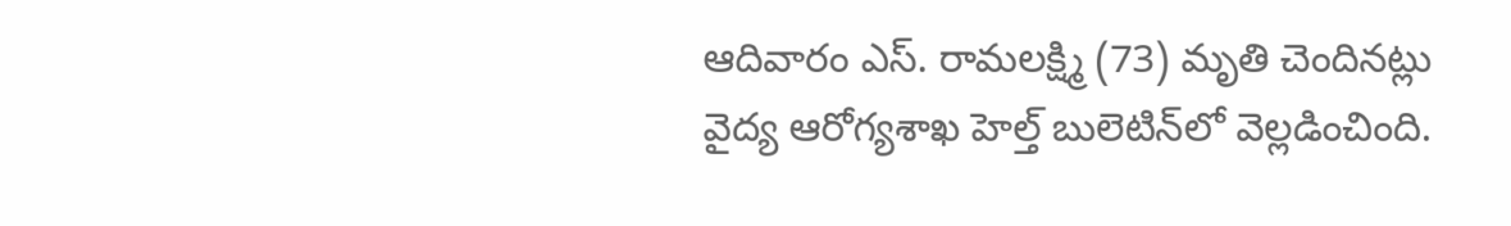ఆదివారం ఎస్. రామలక్ష్మి (73) మృతి చెందినట్లు వైద్య ఆరోగ్యశాఖ హెల్త్ బులెటిన్‌లో వెల్లడించింది.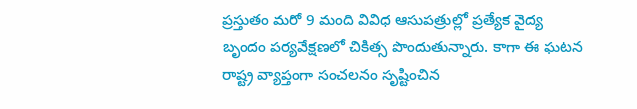ప్రస్తుతం మరో 9 మంది వివిధ ఆసుపత్రుల్లో ప్రత్యేక వైద్య బృందం పర్యవేక్షణలో చికిత్స పొందుతున్నారు. కాగా ఈ ఘటన రాష్ట్ర వ్యాప్తంగా సంచలనం సృష్టించిన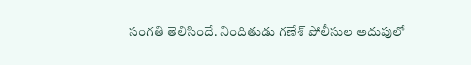సంగతి తెలిసిందే. నిందితుడు గణేశ్‌ పోలీసుల అదుపులో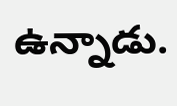ఉన్నాడు.